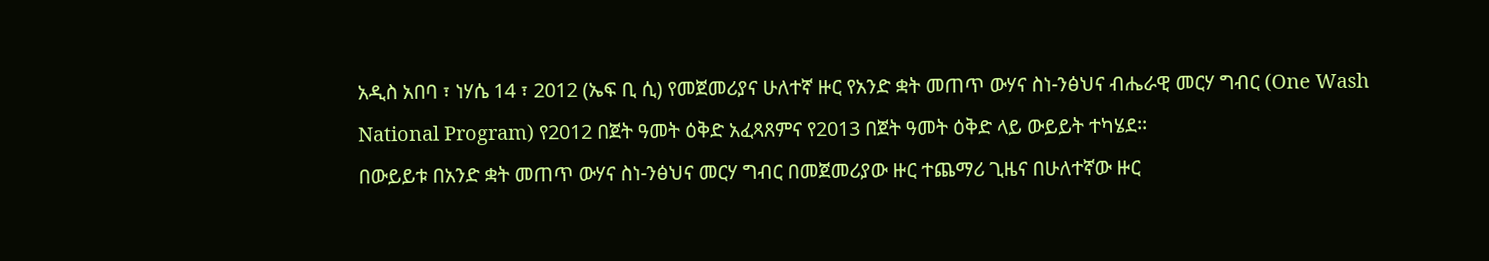አዲስ አበባ ፣ ነሃሴ 14 ፣ 2012 (ኤፍ ቢ ሲ) የመጀመሪያና ሁለተኛ ዙር የአንድ ቋት መጠጥ ውሃና ስነ-ንፅህና ብሔራዊ መርሃ ግብር (One Wash National Program) የ2012 በጀት ዓመት ዕቅድ አፈጻጸምና የ2013 በጀት ዓመት ዕቅድ ላይ ውይይት ተካሄደ፡፡
በውይይቱ በአንድ ቋት መጠጥ ውሃና ስነ-ንፅህና መርሃ ግብር በመጀመሪያው ዙር ተጨማሪ ጊዜና በሁለተኛው ዙር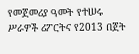የመጀመሪያ ዓመት የተሠሩ ሥራዎች ሪፖርትና የ2013 በጀት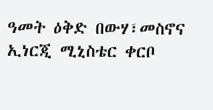ዓመት ዕቅድ በውሃ፣መስኖና ኢነርጂ ሚኒስቴር ቀርቦ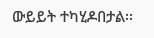ውይይት ተካሂዶበታል፡፡